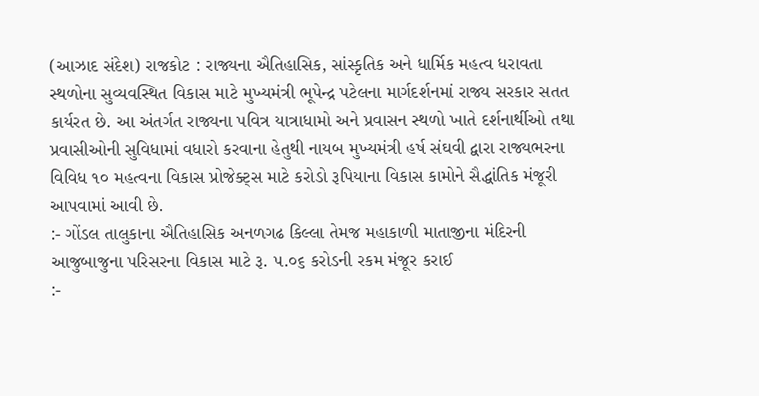(આઝાદ સંદેશ) રાજકોટ : રાજ્યના ઐતિહાસિક, સાંસ્કૃતિક અને ધાર્મિક મહત્વ ધરાવતા સ્થળોના સુવ્યવસ્થિત વિકાસ માટે મુખ્યમંત્રી ભૂપેન્દ્ર પટેલના માર્ગદર્શનમાં રાજ્ય સરકાર સતત કાર્યરત છે. આ અંતર્ગત રાજ્યના પવિત્ર યાત્રાધામો અને પ્રવાસન સ્થળો ખાતે દર્શનાર્થીઓ તથા પ્રવાસીઓની સુવિધામાં વધારો કરવાના હેતુથી નાયબ મુખ્યમંત્રી હર્ષ સંઘવી દ્વારા રાજ્યભરના વિવિધ ૧૦ મહત્વના વિકાસ પ્રોજેક્ટ્સ માટે કરોડો રૂપિયાના વિકાસ કામોને સૈદ્ધાંતિક મંજૂરી આપવામાં આવી છે.
:- ગોંડલ તાલુકાના ઐતિહાસિક અનળગઢ કિલ્લા તેમજ મહાકાળી માતાજીના મંદિરની આજુબાજુના પરિસરના વિકાસ માટે રૂ. ૫.૦૬ કરોડની રકમ મંજૂર કરાઈ
:-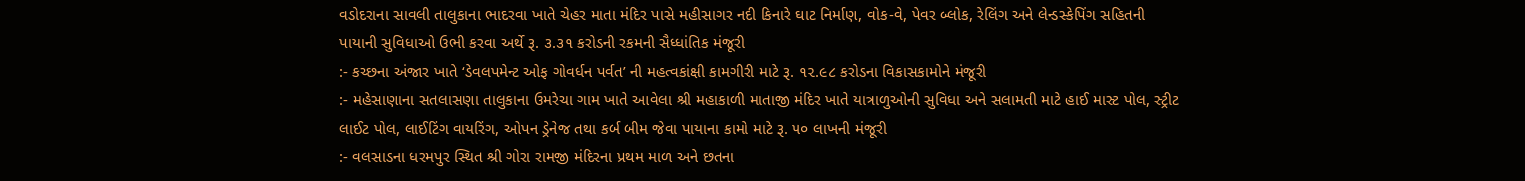વડોદરાના સાવલી તાલુકાના ભાદરવા ખાતે ચેહર માતા મંદિર પાસે મહીસાગર નદી કિનારે ઘાટ નિર્માણ, વોક-વે, પેવર બ્લોક, રેલિંગ અને લેન્ડસ્કેપિંગ સહિતની પાયાની સુવિધાઓ ઉભી કરવા અર્થે રૂ. ૩.૩૧ કરોડની રકમની સૈધ્ધાંતિક મંજૂરી
:- કચ્છના અંજાર ખાતે ‘ડેવલપમેન્ટ ઓફ ગોવર્ધન પર્વત’ ની મહત્વકાંક્ષી કામગીરી માટે રૂ. ૧૨.૯૮ કરોડના વિકાસકામોને મંજૂરી
:- મહેસાણાના સતલાસણા તાલુકાના ઉમરેચા ગામ ખાતે આવેલા શ્રી મહાકાળી માતાજી મંદિર ખાતે યાત્રાળુઓની સુવિધા અને સલામતી માટે હાઈ માસ્ટ પોલ, સ્ટ્રીટ લાઈટ પોલ, લાઈટિંગ વાયરિંગ, ઓપન ડ્રેનેજ તથા કર્બ બીમ જેવા પાયાના કામો માટે રૂ. ૫૦ લાખની મંજૂરી
:- વલસાડના ધરમપુર સ્થિત શ્રી ગોરા રામજી મંદિરના પ્રથમ માળ અને છતના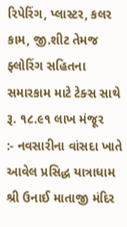રિપેરિંગ, પ્લાસ્ટર, કલર કામ, જી.શીટ તેમજ ફ્લોરિંગ સહિતના સમારકામ માટે ટેક્સ સાથે રૂ. ૧૮.૯૧ લાખ મંજૂર
:- નવસારીના વાંસદા ખાતે આવેલ પ્રસિદ્ધ યાત્રાધામ શ્રી ઉનાઈ માતાજી મંદિર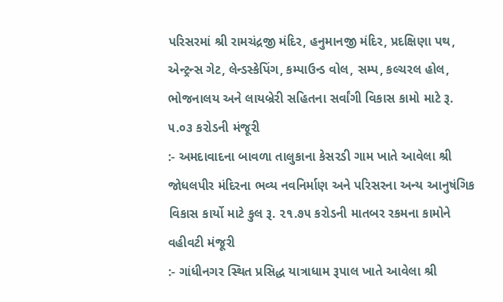પરિસરમાં શ્રી રામચંદ્રજી મંદિર, હનુમાનજી મંદિર, પ્રદક્ષિણા પથ, એન્ટ્રન્સ ગેટ, લેન્ડસ્કેપિંગ, કમ્પાઉન્ડ વોલ, સમ્પ, કલ્ચરલ હોલ, ભોજનાલય અને લાયબ્રેરી સહિતના સર્વાંગી વિકાસ કામો માટે રૂ. ૫.૦૩ કરોડની મંજૂરી
:- અમદાવાદના બાવળા તાલુકાના કેસરડી ગામ ખાતે આવેલા શ્રી જોધલપીર મંદિરના ભવ્ય નવનિર્માણ અને પરિસરના અન્ય આનુષંગિક વિકાસ કાર્યો માટે કુલ રૂ. ૨૧.૭૫ કરોડની માતબર રકમના કામોને વહીવટી મંજૂરી
:- ગાંધીનગર સ્થિત પ્રસિદ્ધ યાત્રાધામ રૂપાલ ખાતે આવેલા શ્રી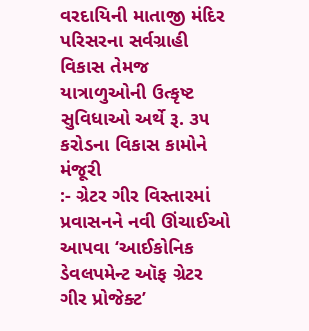વરદાયિની માતાજી મંદિર પરિસરના સર્વગ્રાહી વિકાસ તેમજ યાત્રાળુઓની ઉત્કૃષ્ટ સુવિધાઓ અર્થે રૂ. ૩૫ કરોડના વિકાસ કામોને મંજૂરી
:- ગ્રેટર ગીર વિસ્તારમાં પ્રવાસનને નવી ઊંચાઈઓ આપવા ‘આઈકોનિક ડેવલપમેન્ટ ઑફ ગ્રેટર ગીર પ્રોજેક્ટ’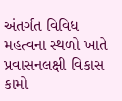અંતર્ગત વિવિધ મહત્વના સ્થળો ખાતે પ્રવાસનલક્ષી વિકાસ કામો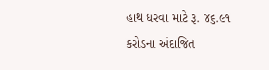હાથ ધરવા માટે રૂ. ૪૬.૯૧ કરોડના અંદાજિત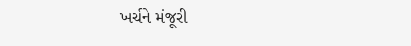ખર્ચને મંજૂરી